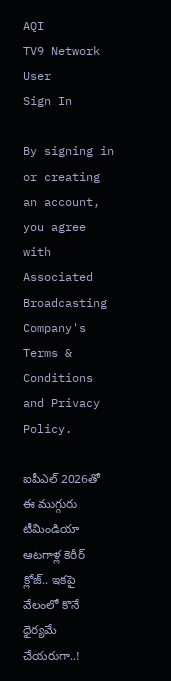AQI
TV9 Network
User
Sign In

By signing in or creating an account, you agree with Associated Broadcasting Company's Terms & Conditions and Privacy Policy.

ఐపీఎల్ 2026తో ఈ ముగ్గురు టీమిండియా ఆటగాళ్ల కెరీర్ క్లోజ్.. ఇకపై వేలంలో కొనే ధైర్యమే చేయరుగా..!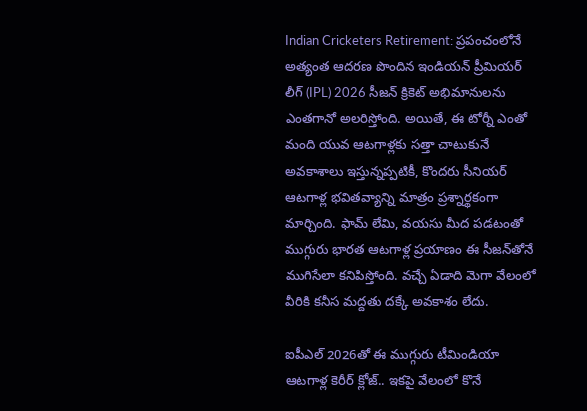Indian Cricketers Retirement: ప్రపంచంలోనే అత్యంత ఆదరణ పొందిన ఇండియన్ ప్రీమియర్ లీగ్ (IPL) 2026 సీజన్ క్రికెట్ అభిమానులను ఎంతగానో అలరిస్తోంది. అయితే, ఈ టోర్నీ ఎంతో మంది యువ ఆటగాళ్లకు సత్తా చాటుకునే అవకాశాలు ఇస్తున్నప్పటికీ, కొందరు సీనియర్ ఆటగాళ్ల భవితవ్యాన్ని మాత్రం ప్రశ్నార్థకంగా మార్చింది. ఫామ్ లేమి, వయసు మీద పడటంతో ముగ్గురు భారత ఆటగాళ్ల ప్రయాణం ఈ సీజన్‌తోనే ముగిసేలా కనిపిస్తోంది. వచ్చే ఏడాది మెగా వేలంలో వీరికి కనీస మద్దతు దక్కే అవకాశం లేదు.

ఐపీఎల్ 2026తో ఈ ముగ్గురు టీమిండియా ఆటగాళ్ల కెరీర్ క్లోజ్.. ఇకపై వేలంలో కొనే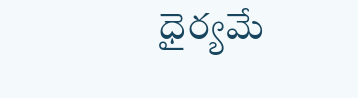ధైర్యమే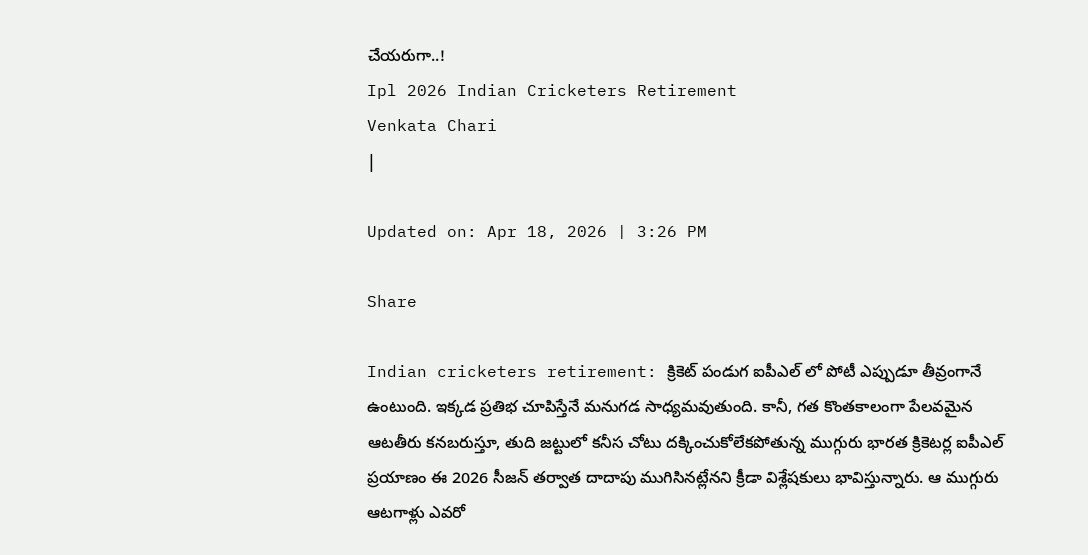చేయరుగా..!
Ipl 2026 Indian Cricketers Retirement
Venkata Chari
|

Updated on: Apr 18, 2026 | 3:26 PM

Share

Indian cricketers retirement: క్రికెట్ పండుగ ఐపీఎల్ లో పోటీ ఎప్పుడూ తీవ్రంగానే ఉంటుంది. ఇక్కడ ప్రతిభ చూపిస్తేనే మనుగడ సాధ్యమవుతుంది. కానీ, గత కొంతకాలంగా పేలవమైన ఆటతీరు కనబరుస్తూ, తుది జట్టులో కనీస చోటు దక్కించుకోలేకపోతున్న ముగ్గురు భారత క్రికెటర్ల ఐపీఎల్ ప్రయాణం ఈ 2026 సీజన్ తర్వాత దాదాపు ముగిసినట్లేనని క్రీడా విశ్లేషకులు భావిస్తున్నారు. ఆ ముగ్గురు ఆటగాళ్లు ఎవరో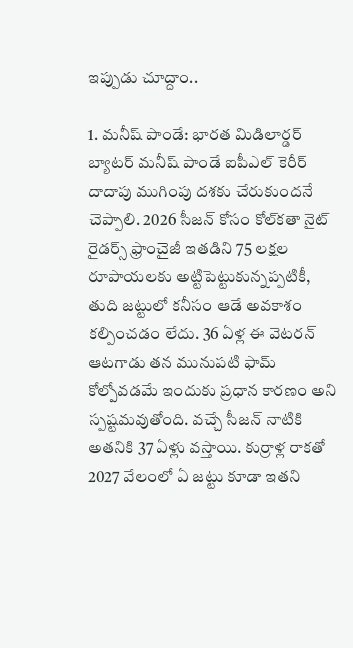ఇప్పుడు చూద్దాం..

1. మనీష్ పాండే: భారత మిడిలార్డర్ బ్యాటర్ మనీష్ పాండే ఐపీఎల్ కెరీర్ దాదాపు ముగింపు దశకు చేరుకుందనే చెప్పాలి. 2026 సీజన్ కోసం కోల్‌కతా నైట్ రైడర్స్ ఫ్రాంచైజీ ఇతడిని 75 లక్షల రూపాయలకు అట్టిపెట్టుకున్నప్పటికీ, తుది జట్టులో కనీసం ఆడే అవకాశం కల్పించడం లేదు. 36 ఏళ్ల ఈ వెటరన్ ఆటగాడు తన మునుపటి ఫామ్ కోల్పోవడమే ఇందుకు ప్రధాన కారణం అని స్పష్టమవుతోంది. వచ్చే సీజన్ నాటికి అతనికి 37 ఏళ్లు వస్తాయి. కుర్రాళ్ల రాకతో 2027 వేలంలో ఏ జట్టు కూడా ఇతని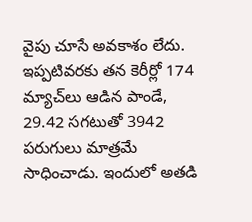వైపు చూసే అవకాశం లేదు. ఇప్పటివరకు తన కెరీర్లో 174 మ్యాచ్‌లు ఆడిన పాండే, 29.42 సగటుతో 3942 పరుగులు మాత్రమే సాధించాడు. ఇందులో అతడి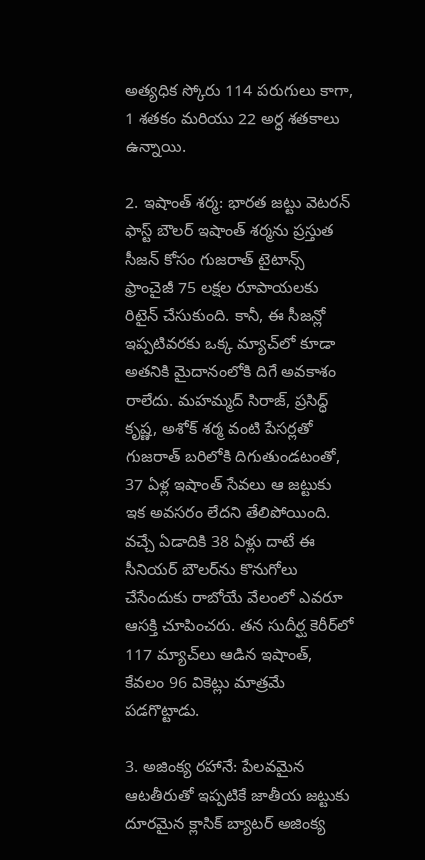అత్యధిక స్కోరు 114 పరుగులు కాగా, 1 శతకం మరియు 22 అర్ధ శతకాలు ఉన్నాయి.

2. ఇషాంత్ శర్మ: భారత జట్టు వెటరన్ ఫాస్ట్ బౌలర్ ఇషాంత్ శర్మను ప్రస్తుత సీజన్ కోసం గుజరాత్ టైటాన్స్ ఫ్రాంచైజీ 75 లక్షల రూపాయలకు రిటైన్ చేసుకుంది. కానీ, ఈ సీజన్లో ఇప్పటివరకు ఒక్క మ్యాచ్‌లో కూడా అతనికి మైదానంలోకి దిగే అవకాశం రాలేదు. మహమ్మద్ సిరాజ్, ప్రసిద్ధ్ కృష్ణ, అశోక్ శర్మ వంటి పేసర్లతో గుజరాత్ బరిలోకి దిగుతుండటంతో, 37 ఏళ్ల ఇషాంత్ సేవలు ఆ జట్టుకు ఇక అవసరం లేదని తేలిపోయింది. వచ్చే ఏడాదికి 38 ఏళ్లు దాటే ఈ సీనియర్ బౌలర్‌ను కొనుగోలు చేసేందుకు రాబోయే వేలంలో ఎవరూ ఆసక్తి చూపించరు. తన సుదీర్ఘ కెరీర్‌లో 117 మ్యాచ్‌లు ఆడిన ఇషాంత్, కేవలం 96 వికెట్లు మాత్రమే పడగొట్టాడు.

3. అజింక్య రహానే: పేలవమైన ఆటతీరుతో ఇప్పటికే జాతీయ జట్టుకు దూరమైన క్లాసిక్ బ్యాటర్ అజింక్య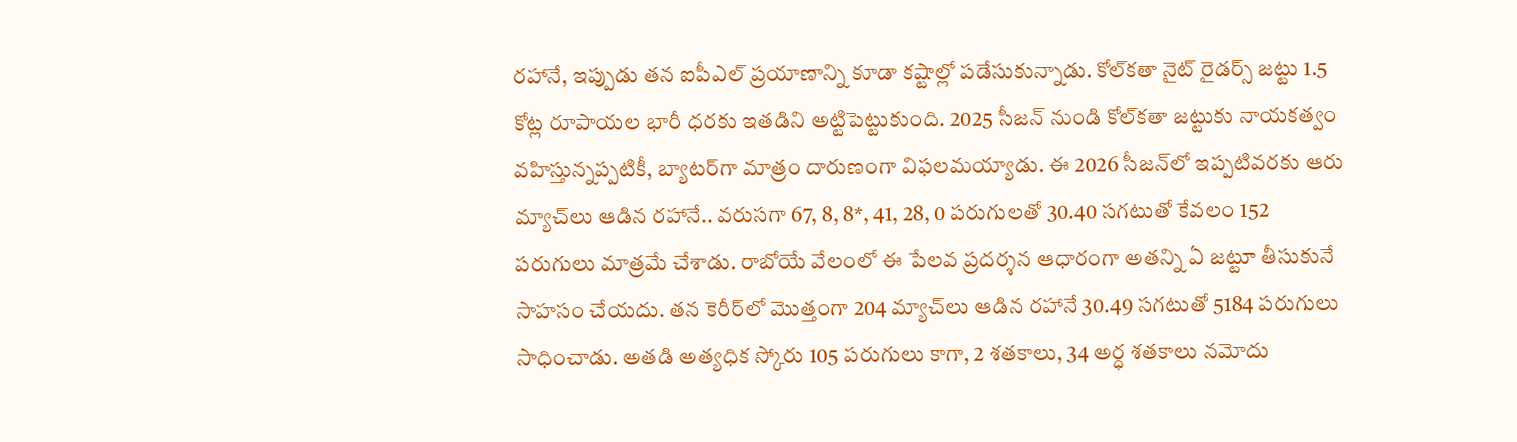రహానే, ఇప్పుడు తన ఐపీఎల్ ప్రయాణాన్ని కూడా కష్టాల్లో పడేసుకున్నాడు. కోల్‌కతా నైట్ రైడర్స్ జట్టు 1.5 కోట్ల రూపాయల భారీ ధరకు ఇతడిని అట్టిపెట్టుకుంది. 2025 సీజన్ నుండి కోల్‌కతా జట్టుకు నాయకత్వం వహిస్తున్నప్పటికీ, బ్యాటర్‌గా మాత్రం దారుణంగా విఫలమయ్యాడు. ఈ 2026 సీజన్‌లో ఇప్పటివరకు ఆరు మ్యాచ్‌లు ఆడిన రహానే.. వరుసగా 67, 8, 8*, 41, 28, 0 పరుగులతో 30.40 సగటుతో కేవలం 152 పరుగులు మాత్రమే చేశాడు. రాబోయే వేలంలో ఈ పేలవ ప్రదర్శన ఆధారంగా అతన్ని ఏ జట్టూ తీసుకునే సాహసం చేయదు. తన కెరీర్‌లో మొత్తంగా 204 మ్యాచ్‌లు ఆడిన రహానే 30.49 సగటుతో 5184 పరుగులు సాధించాడు. అతడి అత్యధిక స్కోరు 105 పరుగులు కాగా, 2 శతకాలు, 34 అర్ధ శతకాలు నమోదు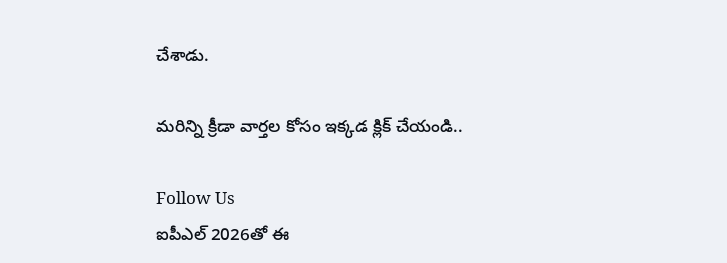చేశాడు.

మరిన్ని క్రీడా వార్తల కోసం ఇక్కడ క్లిక్ చేయండి..

Follow Us
ఐపీఎల్ 2026తో ఈ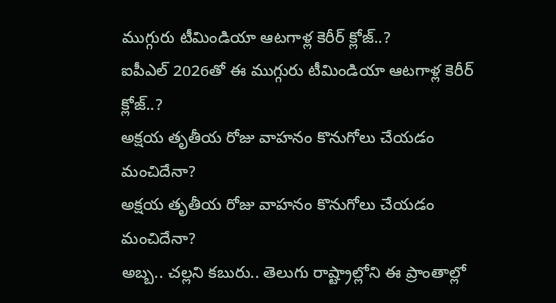ముగ్గురు టీమిండియా ఆటగాళ్ల కెరీర్ క్లోజ్..?
ఐపీఎల్ 2026తో ఈ ముగ్గురు టీమిండియా ఆటగాళ్ల కెరీర్ క్లోజ్..?
అక్షయ తృతీయ రోజు వాహనం కొనుగోలు చేయడం మంచిదేనా?
అక్షయ తృతీయ రోజు వాహనం కొనుగోలు చేయడం మంచిదేనా?
అబ్బ.. చల్లని కబురు.. తెలుగు రాష్ట్రాల్లోని ఈ ప్రాంతాల్లో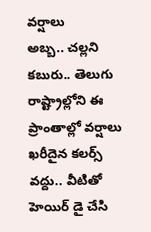వర్షాలు
అబ్బ.. చల్లని కబురు.. తెలుగు రాష్ట్రాల్లోని ఈ ప్రాంతాల్లో వర్షాలు
ఖరీదైన కలర్స్‌ వద్దు.. వీటితో హెయిర్ డై చేసి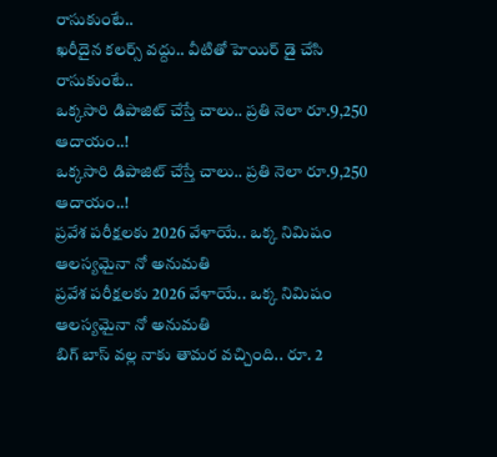రాసుకుంటే..
ఖరీదైన కలర్స్‌ వద్దు.. వీటితో హెయిర్ డై చేసి రాసుకుంటే..
ఒక్కసారి డిపాజిట్‌ చేస్తే చాలు.. ప్రతి నెలా రూ.9,250 ఆదాయం..!
ఒక్కసారి డిపాజిట్‌ చేస్తే చాలు.. ప్రతి నెలా రూ.9,250 ఆదాయం..!
ప్రవేశ పరీక్షలకు 2026 వేళాయే.. ఒక్క నిమిషం ఆలస్యమైనా నో అనుమతి
ప్రవేశ పరీక్షలకు 2026 వేళాయే.. ఒక్క నిమిషం ఆలస్యమైనా నో అనుమతి
బిగ్ బాస్ వల్ల నాకు తామర వచ్చింది.. రూ. 2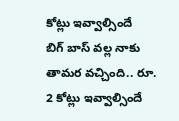కోట్లు ఇవ్వాల్సిందే
బిగ్ బాస్ వల్ల నాకు తామర వచ్చింది.. రూ. 2 కోట్లు ఇవ్వాల్సిందే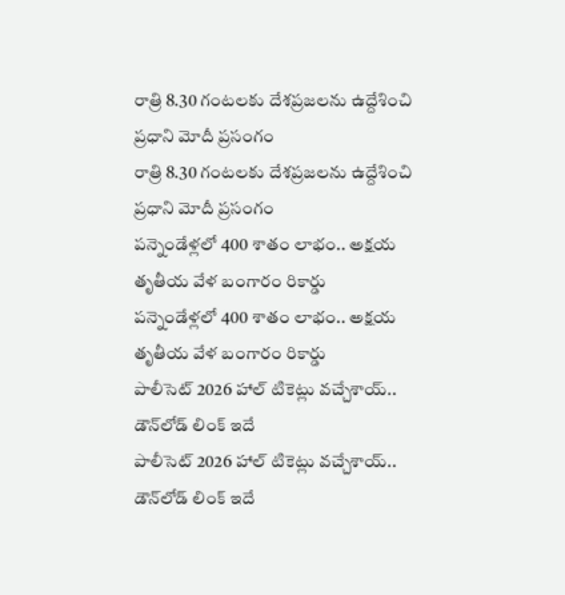రాత్రి 8.30 గంటలకు దేశప్రజలను ఉద్దేశించి ప్రధాని మోదీ ప్రసంగం
రాత్రి 8.30 గంటలకు దేశప్రజలను ఉద్దేశించి ప్రధాని మోదీ ప్రసంగం
పన్నెండేళ్లలో 400 శాతం లాభం.. అక్షయ తృతీయ వేళ బంగారం రికార్డు
పన్నెండేళ్లలో 400 శాతం లాభం.. అక్షయ తృతీయ వేళ బంగారం రికార్డు
పాలీసెట్ 2026 హాల్‌ టికెట్లు వచ్చేశాయ్‌.. డౌన్‌లోడ్‌ లింక్ ఇదే
పాలీసెట్ 2026 హాల్‌ టికెట్లు వచ్చేశాయ్‌.. డౌన్‌లోడ్‌ లింక్ ఇదే